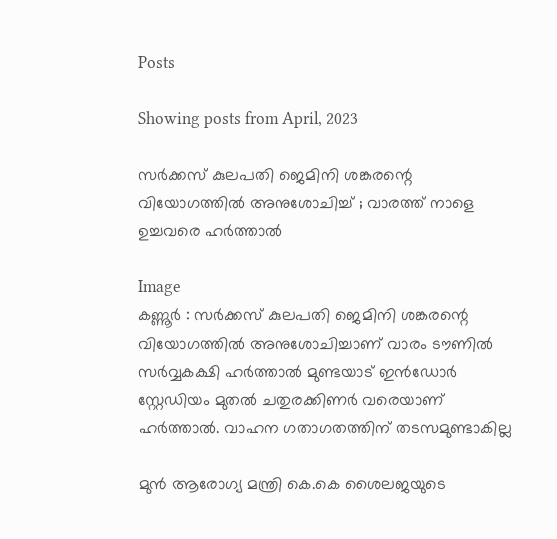Posts

Showing posts from April, 2023

സർക്കസ് കുലപതി ജെമിനി ശങ്കരന്റെ വിയോഗത്തിൽ അനുശോചിച്ച് ; വാരത്ത് നാളെ ഉച്ചവരെ ഹർത്താൽ

Image
കണ്ണൂർ : സർക്കസ് കുലപതി ജെമിനി ശങ്കരന്റെ വിയോഗത്തിൽ അനുശോചിച്ചാണ് വാരം ടൗണിൽ സർവ്വകക്ഷി ഹർത്താൽ മുണ്ടയാട് ഇൻഡോർ സ്റ്റേഡിയം മുതൽ ചതുരക്കിണർ വരെയാണ് ഹർത്താൽ. വാഹന ഗതാഗതത്തിന് തടസമുണ്ടാകില്ല

മുൻ ആരോഗ്യ മന്ത്രി കെ.കെ ശൈലജയുടെ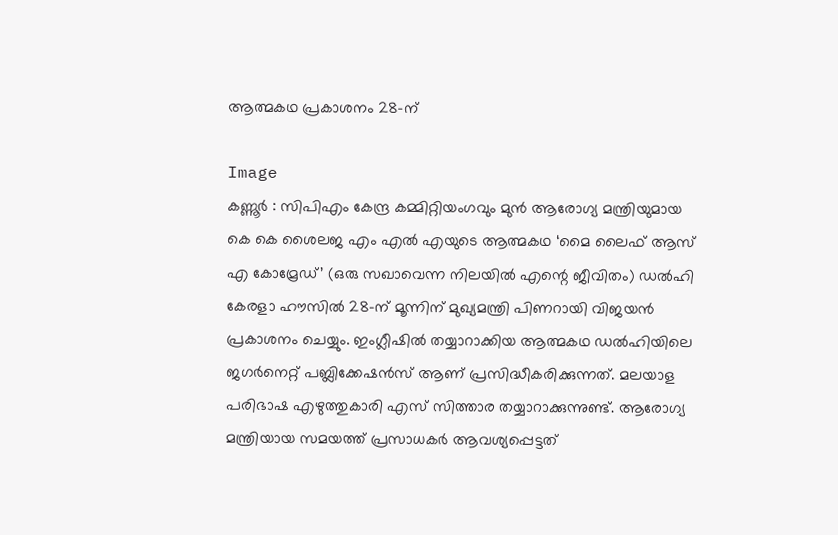ആത്മകഥ പ്രകാശനം 28-ന്

Image
കണ്ണൂർ : സിപിഎം കേന്ദ്ര കമ്മിറ്റിയംഗവും മുൻ ആരോഗ്യ മന്ത്രിയുമായ കെ കെ ശൈലജ എം എൽ എയുടെ ആത്മകഥ ‘മൈ ലൈഫ് ആസ് എ കോമ്രേഡ്’ (ഒരു സഖാവെന്ന നിലയിൽ എന്റെ ജീവിതം) ഡൽഹി കേരളാ ഹൗസിൽ 28-ന് മൂന്നിന് മുഖ്യമന്ത്രി പിണറായി വിജയൻ പ്രകാശനം ചെയ്യും. ഇംഗ്ലീഷിൽ തയ്യാറാക്കിയ ആത്മകഥ ഡൽഹിയിലെ ജഗർനെറ്റ് പബ്ലിക്കേഷൻസ് ആണ് പ്രസിദ്ധീകരിക്കുന്നത്. മലയാള പരിഭാഷ എഴുത്തുകാരി എസ് സിത്താര തയ്യാറാക്കുന്നുണ്ട്. ആരോഗ്യ മന്ത്രിയായ സമയത്ത് പ്രസാധകർ ആവശ്യപ്പെട്ടത്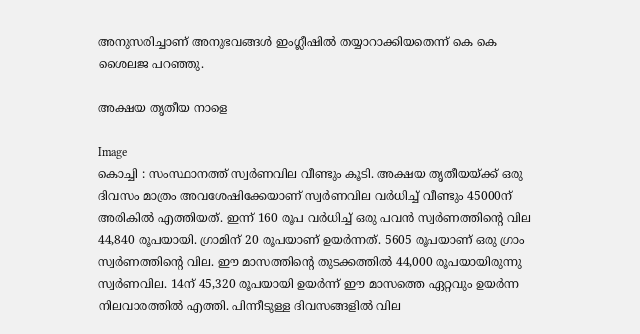അനുസരിച്ചാണ് അനുഭവങ്ങൾ ഇംഗ്ലീഷിൽ തയ്യാറാക്കിയതെന്ന് കെ കെ ശൈലജ പറഞ്ഞു.

അക്ഷയ തൃതീയ നാളെ

Image
കൊച്ചി : സംസ്ഥാനത്ത് സ്വർണവില വീണ്ടും കൂടി. അക്ഷയ തൃതീയയ്ക്ക് ഒരു ദിവസം മാത്രം അവശേഷിക്കേയാണ് സ്വർണവില വർധിച്ച് വീണ്ടും 45000ന് അരികിൽ എത്തിയത്. ഇന്ന് 160 രൂപ വർധിച്ച് ഒരു പവൻ സ്വർണത്തിന്റെ വില 44,840 രൂപയായി. ഗ്രാമിന് 20 രൂപയാണ് ഉയർന്നത്. 5605 രൂപയാണ് ഒരു ഗ്രാം സ്വർണത്തിന്റെ വില. ഈ മാസത്തിന്റെ തുടക്കത്തിൽ 44,000 രൂപയായിരുന്നു സ്വർണവില. 14ന് 45,320 രൂപയായി ഉയർന്ന് ഈ മാസത്തെ ഏറ്റവും ഉയർന്ന നിലവാരത്തിൽ എത്തി. പിന്നീടുള്ള ദിവസങ്ങളിൽ വില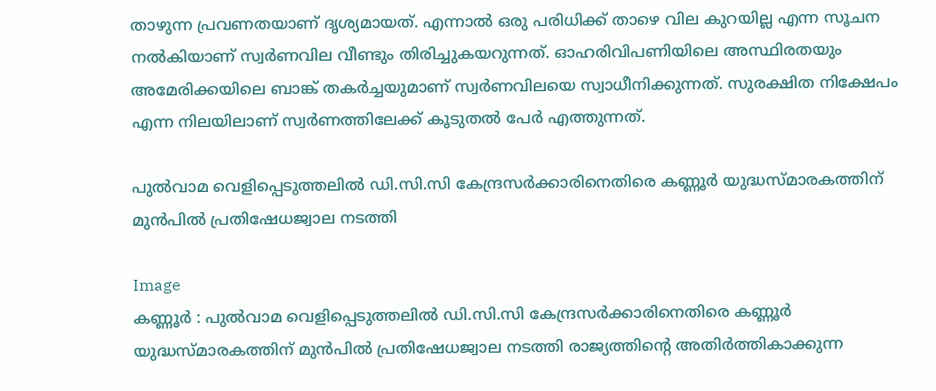താഴുന്ന പ്രവണതയാണ് ദൃശ്യമായത്. എന്നാൽ ഒരു പരിധിക്ക് താഴെ വില കുറയില്ല എന്ന സൂചന നൽകിയാണ് സ്വർണവില വീണ്ടും തിരിച്ചുകയറുന്നത്. ഓഹരിവിപണിയിലെ അസ്ഥിരതയും അമേരിക്കയിലെ ബാങ്ക് തകർച്ചയുമാണ് സ്വർണവിലയെ സ്വാധീനിക്കുന്നത്. സുരക്ഷിത നിക്ഷേപം എന്ന നിലയിലാണ് സ്വർണത്തിലേക്ക് കൂടുതൽ പേർ എത്തുന്നത്.

പുല്‍വാമ വെളിപ്പെടുത്തലില്‍ ഡി.സി.സി കേന്ദ്രസര്‍ക്കാരിനെതിരെ കണ്ണൂര്‍ യുദ്ധസ്മാരകത്തിന് മുന്‍പില്‍ പ്രതിഷേധജ്വാല നടത്തി

Image
കണ്ണൂര്‍ : പുല്‍വാമ വെളിപ്പെടുത്തലില്‍ ഡി.സി.സി കേന്ദ്രസര്‍ക്കാരിനെതിരെ കണ്ണൂര്‍ യുദ്ധസ്മാരകത്തിന് മുന്‍പില്‍ പ്രതിഷേധജ്വാല നടത്തി രാജ്യത്തിന്റെ അതിര്‍ത്തികാക്കുന്ന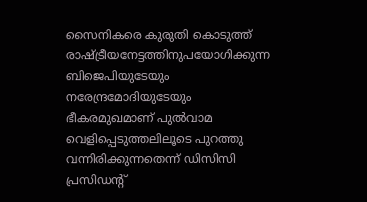സൈനികരെ കുരുതി കൊടുത്ത് രാഷ്ട്രീയനേട്ടത്തിനുപയോഗിക്കുന്ന ബിജെപിയുടേയും നരേന്ദ്രമോദിയുടേയും ഭീകരമുഖമാണ് പുല്‍വാമ വെളിപ്പെടുത്തലിലൂടെ പുറത്തു വന്നിരിക്കുന്നതെന്ന് ഡിസിസി പ്രസിഡന്റ്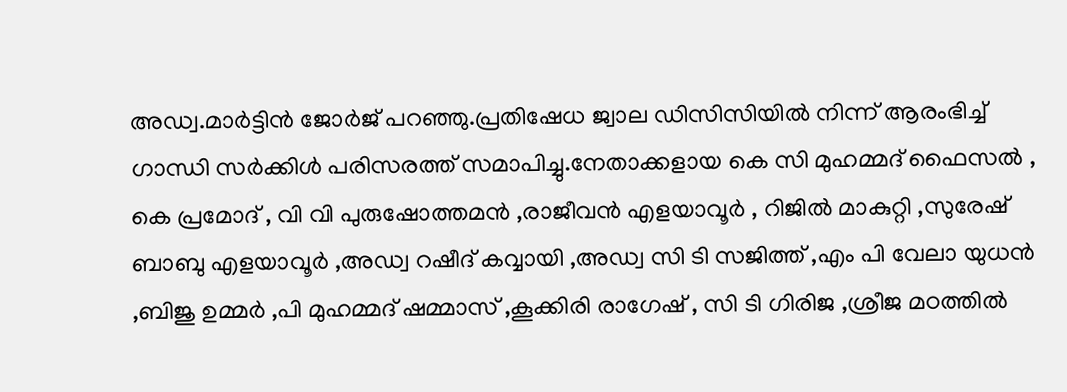അഡ്വ.മാര്‍ട്ടിന്‍ ജോര്‍ജ് പറഞ്ഞു.പ്രതിഷേധ ജ്വാല ഡിസിസിയില്‍ നിന്ന് ആരംഭിച്ച്‌ ഗാന്ധി സര്‍ക്കിള്‍ പരിസരത്ത് സമാപിച്ചു.നേതാക്കളായ കെ സി മുഹമ്മദ് ഫൈസല്‍ , കെ പ്രമോദ് , വി വി പുരുഷോത്തമന്‍ ,രാജീവന്‍ എളയാവൂര്‍ , റിജില്‍ മാകുറ്റി ,സുരേഷ് ബാബു എളയാവൂര്‍ ,അഡ്വ റഷീദ് കവ്വായി ,അഡ്വ സി ടി സജിത്ത് ,എം പി വേലാ യുധന്‍ ,ബിജു ഉമ്മര്‍ ,പി മുഹമ്മദ് ഷമ്മാസ് ,കൂക്കിരി രാഗേഷ് , സി ടി ഗിരിജ ,ശ്രീജ മഠത്തില്‍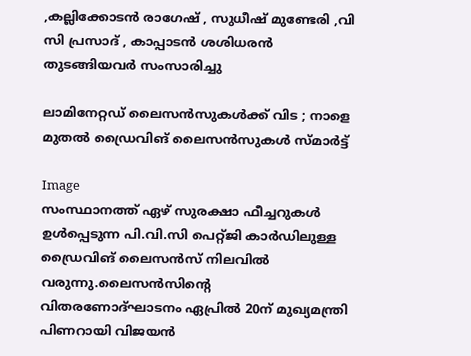,കല്ലിക്കോടന്‍ രാഗേഷ് , സുധീഷ് മുണ്ടേരി ,വി സി പ്രസാദ് , കാപ്പാടന്‍ ശശിധരന്‍ തുടങ്ങിയവര്‍ സംസാരിച്ചു

ലാമിനേറ്റഡ് ലൈസന്‍സുകള്‍ക്ക് വിട ; നാളെ മുതല്‍ ഡ്രൈവിങ് ലൈസന്‍സുകള്‍ സ്മാര്‍ട്ട്

Image
സംസ്ഥാനത്ത് ഏഴ് സുരക്ഷാ ഫീച്ചറുകള്‍ ഉള്‍പ്പെടുന്ന പി.വി.സി പെറ്റ്ജി കാര്‍ഡിലുള്ള ഡ്രൈവിങ് ലൈസന്‍സ് നിലവില്‍ വരുന്നു.ലൈസന്‍സിന്റെ വിതരണോദ്ഘാടനം ഏപ്രില്‍ 20ന് മുഖ്യമന്ത്രി പിണറായി വിജയന്‍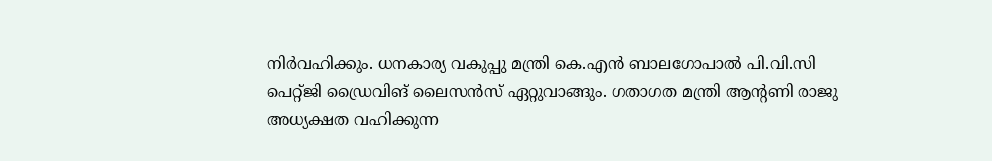നിര്‍വഹിക്കും. ധനകാര്യ വകുപ്പു മന്ത്രി കെ.എന്‍ ബാലഗോപാല്‍ പി.വി.സി പെറ്റ്ജി ഡ്രൈവിങ് ലൈസന്‍സ് ഏറ്റുവാങ്ങും. ഗതാഗത മന്ത്രി ആന്റണി രാജു അധ്യക്ഷത വഹിക്കുന്ന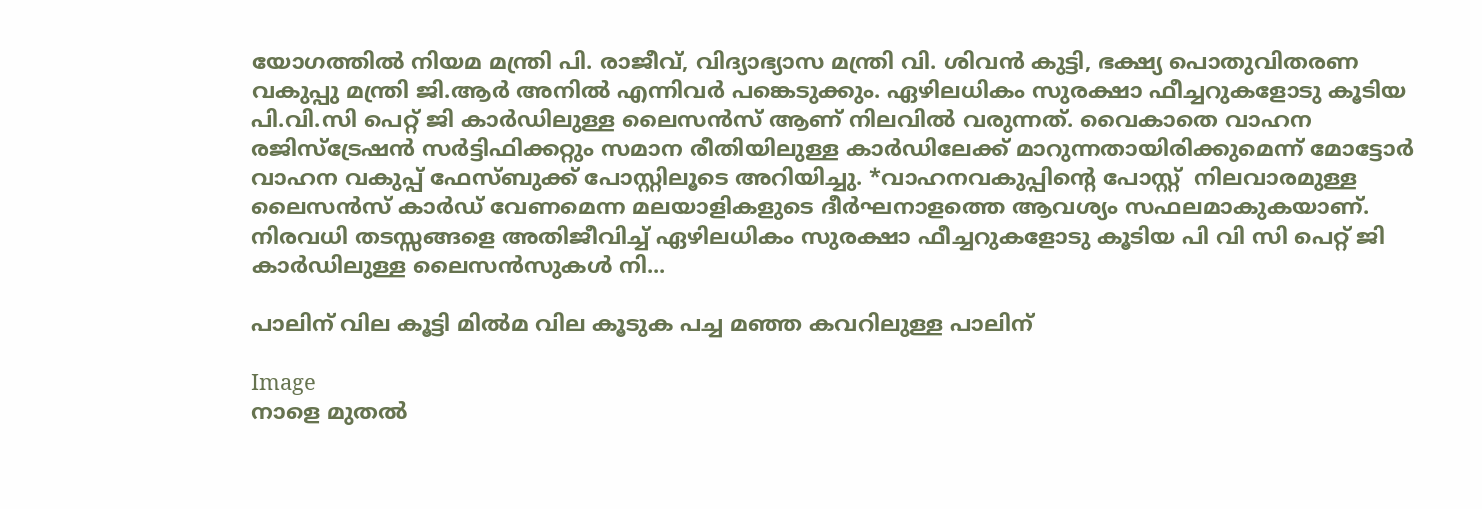യോഗത്തില്‍ നിയമ മന്ത്രി പി. രാജീവ്, വിദ്യാഭ്യാസ മന്ത്രി വി. ശിവന്‍ കുട്ടി, ഭക്ഷ്യ പൊതുവിതരണ വകുപ്പു മന്ത്രി ജി.ആര്‍ അനില്‍ എന്നിവര്‍ പങ്കെടുക്കും. ഏഴിലധികം സുരക്ഷാ ഫീച്ചറുകളോടു കൂടിയ പി.വി.സി പെറ്റ് ജി കാര്‍ഡിലുള്ള ലൈസന്‍സ് ആണ് നിലവില്‍ വരുന്നത്. വൈകാതെ വാഹന രജിസ്‌ട്രേഷന്‍ സര്‍ട്ടിഫിക്കറ്റും സമാന രീതിയിലുള്ള കാര്‍ഡിലേക്ക് മാറുന്നതായിരിക്കുമെന്ന് മോട്ടോര്‍ വാഹന വകുപ്പ് ഫേസ്ബുക്ക് പോസ്റ്റിലൂടെ അറിയിച്ചു. *വാഹനവകുപ്പിന്റെ പോസ്റ്റ്  നിലവാരമുള്ള ലൈസന്‍സ് കാര്‍ഡ് വേണമെന്ന മലയാളികളുടെ ദീര്‍ഘനാളത്തെ ആവശ്യം സഫലമാകുകയാണ്. നിരവധി തടസ്സങ്ങളെ അതിജീവിച്ച്‌ ഏഴിലധികം സുരക്ഷാ ഫീച്ചറുകളോടു കൂടിയ പി വി സി പെറ്റ് ജി കാര്‍ഡിലുള്ള ലൈസന്‍സുകള്‍ നി...

പാലിന് വില കൂട്ടി മിൽമ വില കൂടുക പച്ച മഞ്ഞ കവറിലുള്ള പാലിന്

Image
നാളെ മുതൽ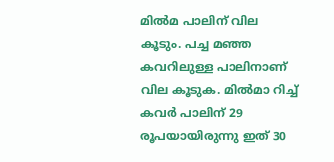മിൽമ പാലിന് വില കൂടും. പച്ച മഞ്ഞ കവറിലുള്ള പാലിനാണ് വില കൂടുക. മിൽമാ റിച്ച് കവർ പാലിന് 29 രൂപയായിരുന്നു ഇത് 30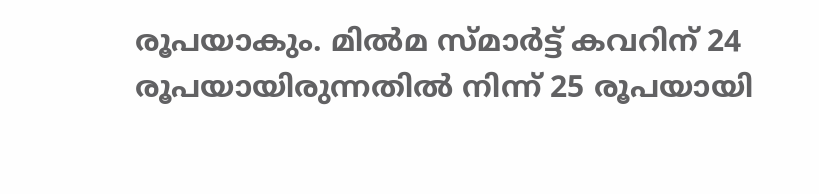രൂപയാകും. മിൽമ സ്മാർട്ട് കവറിന് 24 രൂപയായിരുന്നതിൽ നിന്ന് 25 രൂപയായി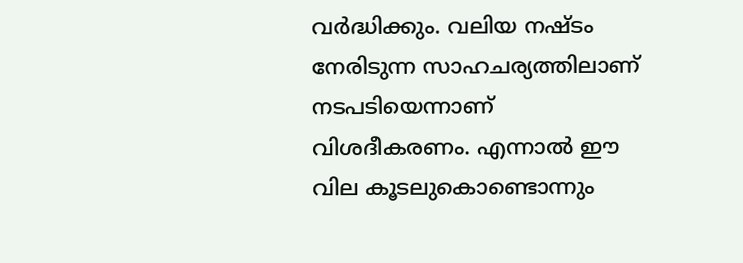വർദ്ധിക്കും. വലിയ നഷ്ടം നേരിടുന്ന സാഹചര്യത്തിലാണ് നടപടിയെന്നാണ് വിശദീകരണം. എന്നാൽ ഈ വില കൂടലുകൊണ്ടൊന്നും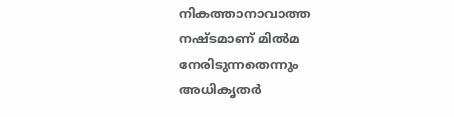നികത്താനാവാത്ത നഷ്ടമാണ് മിൽമ നേരിടുന്നതെന്നും അധികൃതർ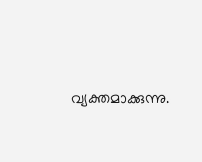വ്യക്തമാക്കുന്നു.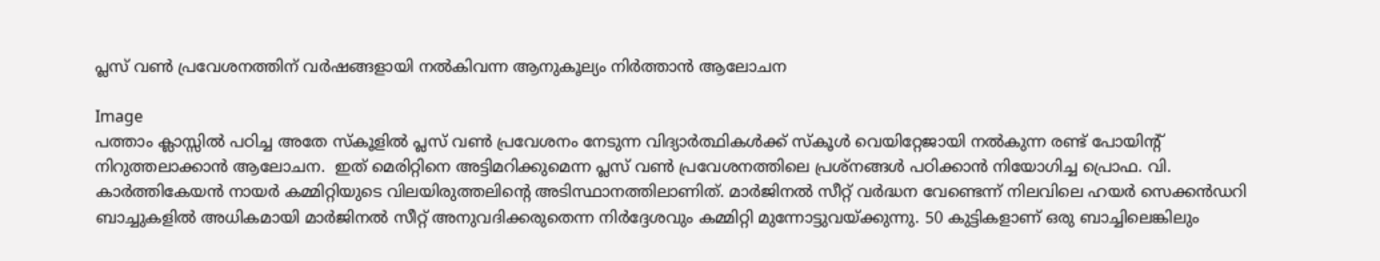പ്ലസ് വണ്‍ പ്രവേശനത്തിന് വര്‍ഷങ്ങളായി നല്‍കിവന്ന ആനുകൂല്യം നിർത്താൻ ആലോചന

Image
പത്താം ക്ലാസ്സിൽ പഠിച്ച അതേ സ്കൂളില്‍ പ്ലസ് വണ്‍ പ്രവേശനം നേടുന്ന വിദ്യാര്‍ത്ഥികള്‍ക്ക് സ്കൂള്‍ വെയിറ്റേജായി നല്‍കുന്ന രണ്ട് പോയിന്റ് നിറുത്തലാക്കാന്‍ ആലോചന.  ഇത് മെരിറ്റിനെ അട്ടിമറിക്കുമെന്ന പ്ലസ് വണ്‍ പ്രവേശനത്തിലെ പ്രശ്നങ്ങള്‍ പഠിക്കാന്‍ നിയോഗിച്ച പ്രൊഫ. വി. കാര്‍ത്തികേയന്‍ നായര്‍ കമ്മിറ്റിയുടെ വിലയിരുത്തലിന്റെ അടിസ്ഥാനത്തിലാണിത്. മാര്‍ജിനല്‍ സീറ്റ് വര്‍ദ്ധന വേണ്ടെന്ന് നിലവിലെ ഹയര്‍ സെക്കന്‍ഡറി ബാച്ചുകളില്‍ അധികമായി മാര്‍ജിനല്‍ സീറ്റ് അനുവദിക്കരുതെന്ന നിര്‍ദ്ദേശവും കമ്മിറ്റി മുന്നോട്ടുവയ്ക്കുന്നു. 50 കുട്ടികളാണ് ഒരു ബാച്ചിലെങ്കിലും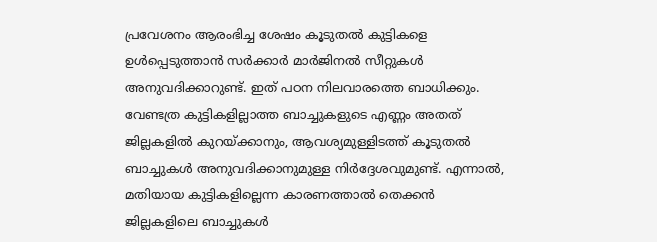പ്രവേശനം ആരംഭിച്ച ശേഷം കൂടുതല്‍ കുട്ടികളെ ഉള്‍പ്പെടുത്താന്‍ സര്‍ക്കാര്‍ മാര്‍ജിനല്‍ സീറ്റുകള്‍ അനുവദിക്കാറുണ്ട്. ഇത് പഠന നിലവാരത്തെ ബാധിക്കും. വേണ്ടത്ര കുട്ടികളില്ലാത്ത ബാച്ചുകളുടെ എണ്ണം അതത് ജില്ലകളില്‍ കുറയ്ക്കാനും, ആവശ്യമുള്ളിടത്ത് കൂടുതല്‍ ബാച്ചുകള്‍ അനുവദിക്കാനുമുള്ള നിര്‍ദ്ദേശവുമുണ്ട്. എന്നാല്‍, മതിയായ കുട്ടികളില്ലെന്ന കാരണത്താല്‍ തെക്കന്‍ ജില്ലകളിലെ ബാച്ചുകള്‍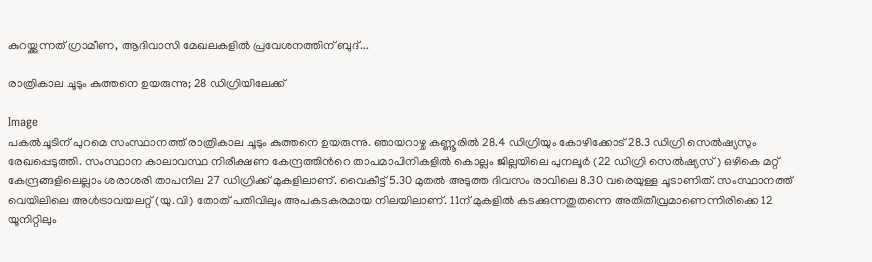കുറയ്ക്കുന്നത് ഗ്രാമീണ, ആദിവാസി മേഖലകളില്‍ പ്രവേശനത്തിന് ബുദ്...

രാത്രികാല ചൂടും കുത്തനെ ഉയരുന്നു; 28 ഡിഗ്രിയിലേക്ക്

Image
പകൽചൂടിന് പുറമെ സംസ്ഥാനത്ത് രാത്രികാല ചൂടും കുത്തനെ ഉയരുന്നു. ഞായറാഴ്ച കണ്ണൂരിൽ 28.4 ഡിഗ്രിയും കോഴിക്കോട് 28.3 ഡിഗ്രി സെൽഷ്യസും രേഖപ്പെടുത്തി. സംസ്ഥാന കാലാവസ്ഥ നിരീക്ഷണ കേന്ദ്രത്തിന്‍റെ താപമാപിനികളിൽ കൊല്ലം ജില്ലയിലെ പുനലൂർ (22 ഡിഗ്രി സെൽഷ്യസ്) ഒഴികെ മറ്റ് കേന്ദ്രങ്ങളിലെല്ലാം ശരാശരി താപനില 27 ഡിഗ്രിക്ക് മുകളിലാണ്. വൈകീട്ട് 5.30 മുതൽ അടുത്ത ദിവസം രാവിലെ 8.30 വരെയുള്ള ചൂടാണിത്. സംസ്ഥാനത്ത് വെയിലിലെ അൾട്രാവയലറ്റ് (യു.വി) തോത് പതിവിലും അപകടകരമായ നിലയിലാണ്. 11ന് മുകളിൽ കടക്കുന്നതുതന്നെ അതിതീവ്രമാണെന്നിരിക്കെ 12 യൂനിറ്റിലും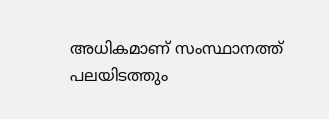അധികമാണ് സംസ്ഥാനത്ത് പലയിടത്തും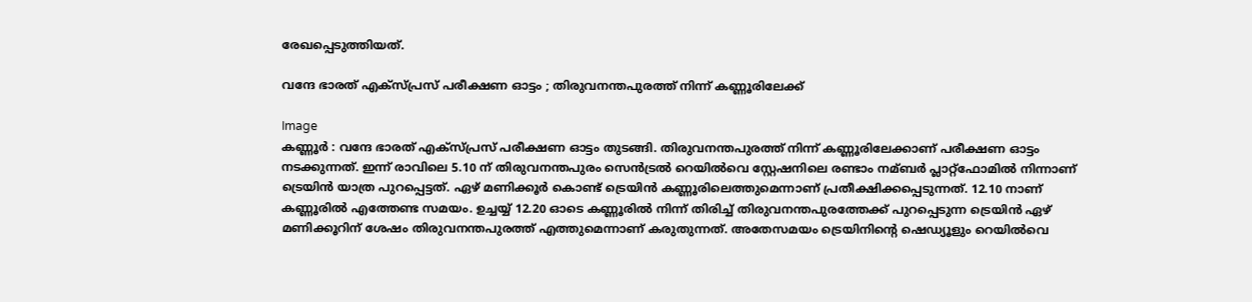രേഖപ്പെടുത്തിയത്.

വന്ദേ ഭാരത് എക്സ്പ്രസ് പരീക്ഷണ ഓട്ടം ; തിരുവനന്തപുരത്ത് നിന്ന് കണ്ണൂരിലേക്ക്

Image
കണ്ണൂർ : വന്ദേ ഭാരത് എക്സ്പ്രസ് പരീക്ഷണ ഓട്ടം തുടങ്ങി. തിരുവനന്തപുരത്ത് നിന്ന് കണ്ണൂരിലേക്കാണ് പരീക്ഷണ ഓട്ടം നടക്കുന്നത്. ഇന്ന് രാവിലെ 5.10 ന് തിരുവനന്തപുരം സെന്‍ട്രല്‍ റെയില്‍വെ സ്റ്റേഷനിലെ രണ്ടാം നമ്ബര്‍ പ്ലാറ്റ്ഫോമില്‍ നിന്നാണ് ട്രെയിന്‍ യാത്ര പുറപ്പെട്ടത്. ഏഴ് മണിക്കൂര്‍ കൊണ്ട് ട്രെയിന്‍ കണ്ണൂരിലെത്തുമെന്നാണ് പ്രതീക്ഷിക്കപ്പെടുന്നത്. 12.10 നാണ് കണ്ണൂരില്‍ എത്തേണ്ട സമയം. ഉച്ചയ്യ് 12.20 ഓടെ കണ്ണൂരില്‍ നിന്ന് തിരിച്ച്‌ തിരുവനന്തപുരത്തേക്ക് പുറപ്പെടുന്ന ട്രെയിന്‍ ഏഴ് മണിക്കൂറിന് ശേഷം തിരുവനന്തപുരത്ത് എത്തുമെന്നാണ് കരുതുന്നത്. അതേസമയം ട്രെയിനിന്റെ ഷെഡ്യൂളും റെയില്‍വെ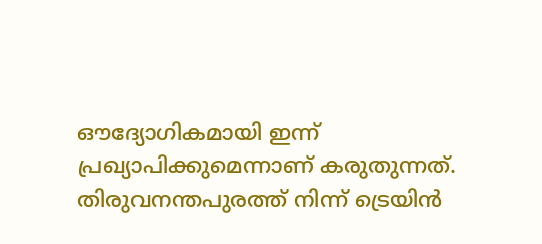ഔദ്യോഗികമായി ഇന്ന് പ്രഖ്യാപിക്കുമെന്നാണ് കരുതുന്നത്. തിരുവനന്തപുരത്ത് നിന്ന് ട്രെയിന്‍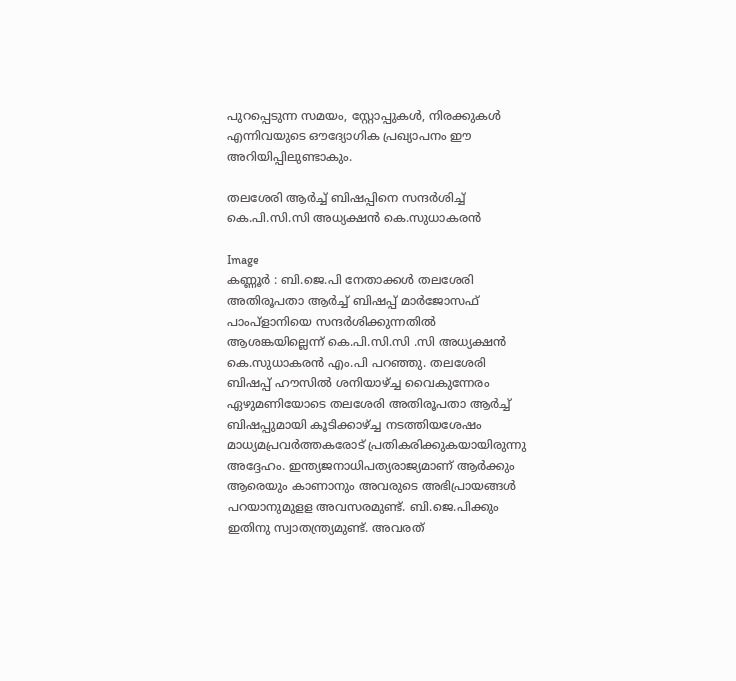പുറപ്പെടുന്ന സമയം, സ്റ്റോപ്പുകള്‍, നിരക്കുകള്‍ എന്നിവയുടെ ഔദ്യോഗിക പ്രഖ്യാപനം ഈ അറിയിപ്പിലുണ്ടാകും.

തലശേരി ആര്‍ച്ച്‌ ബിഷപ്പിനെ സന്ദര്‍ശിച്ച്‌ കെ.പി.സി.സി അധ്യക്ഷന്‍ കെ.സുധാകരന്‍

Image
കണ്ണൂർ : ബി.ജെ.പി നേതാക്കള്‍ തലശേരി അതിരൂപതാ ആര്‍ച്ച്‌ ബിഷപ്പ് മാര്‍ജോസഫ് പാംപ്‌ളാനിയെ സന്ദര്‍ശിക്കുന്നതില്‍ ആശങ്കയില്ലെന്ന് കെ.പി.സി.സി .സി അധ്യക്ഷന്‍ കെ.സുധാകരന്‍ എം.പി പറഞ്ഞു. തലശേരി ബിഷപ്പ് ഹൗസില്‍ ശനിയാഴ്ച്ച വൈകുന്നേരം ഏഴുമണിയോടെ തലശേരി അതിരൂപതാ ആര്‍ച്ച്‌ ബിഷപ്പുമായി കൂടിക്കാഴ്ച്ച നടത്തിയശേഷം മാധ്യമപ്രവര്‍ത്തകരോട് പ്രതികരിക്കുകയായിരുന്നു അദ്ദേഹം. ഇന്ത്യജനാധിപത്യരാജ്യമാണ് ആര്‍ക്കും ആരെയും കാണാനും അവരുടെ അഭിപ്രായങ്ങള്‍ പറയാനുമുളള അവസരമുണ്ട്. ബി.ജെ.പിക്കും ഇതിനു സ്വാതന്ത്ര്യമുണ്ട്. അവരത്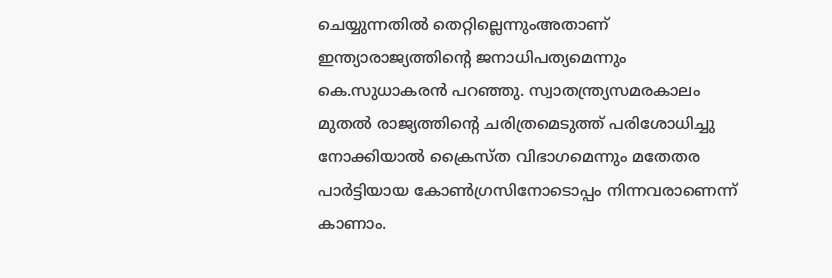ചെയ്യുന്നതില്‍ തെറ്റില്ലെന്നുംഅതാണ് ഇന്ത്യാരാജ്യത്തിന്റെ ജനാധിപത്യമെന്നും കെ.സുധാകരന്‍ പറഞ്ഞു. സ്വാതന്ത്ര്യസമരകാലം മുതല്‍ രാജ്യത്തിന്റെ ചരിത്രമെടുത്ത് പരിശോധിച്ചു നോക്കിയാല്‍ ക്രൈസ്ത വിഭാഗമെന്നും മതേതര പാര്‍ട്ടിയായ കോണ്‍ഗ്രസിനോടൊപ്പം നിന്നവരാണെന്ന് കാണാം.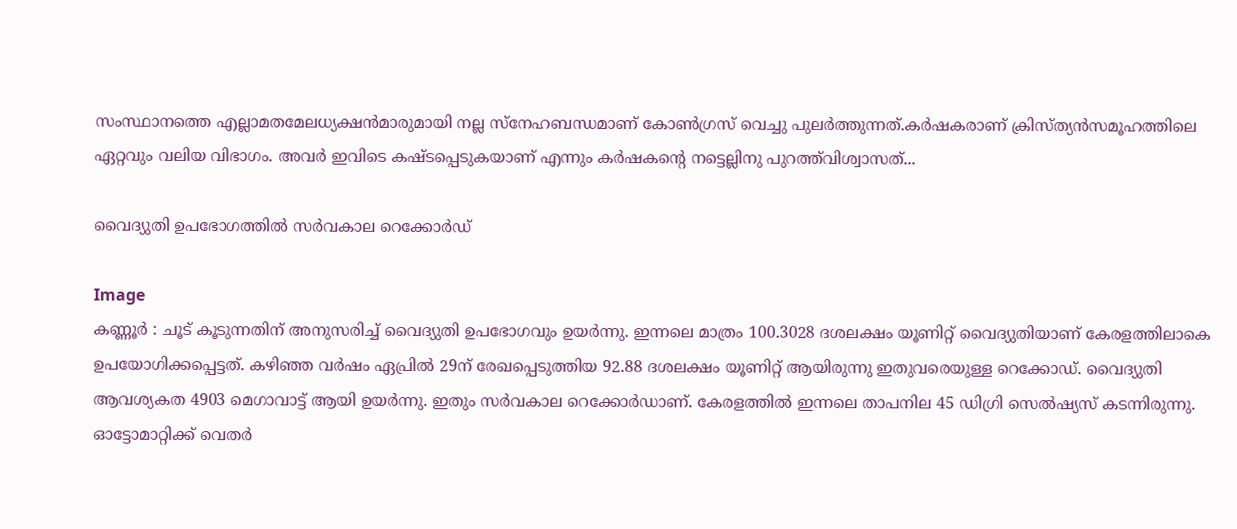സംസ്ഥാനത്തെ എല്ലാമതമേലധ്യക്ഷന്‍മാരുമായി നല്ല സ്‌നേഹബന്ധമാണ് കോണ്‍ഗ്രസ് വെച്ചു പുലര്‍ത്തുന്നത്.കര്‍ഷകരാണ് ക്രിസ്ത്യന്‍സമൂഹത്തിലെ ഏറ്റവും വലിയ വിഭാഗം. അവര്‍ ഇവിടെ കഷ്ടപ്പെടുകയാണ് എന്നും കര്‍ഷകന്റെ നട്ടെല്ലിനു പുറത്ത്‌വിശ്വാസത്...

വൈദ്യുതി ഉപഭോഗത്തിൽ സർവകാല റെക്കോർഡ്

Image
കണ്ണൂർ : ചൂട് കൂടുന്നതിന് അനുസരിച്ച് വൈദ്യുതി ഉപഭോഗവും ഉയർന്നു. ഇന്നലെ മാത്രം 100.3028 ദശലക്ഷം യൂണിറ്റ് വൈദ്യുതിയാണ് കേരളത്തിലാകെ ഉപയോഗിക്കപ്പെട്ടത്. കഴിഞ്ഞ വർഷം ഏപ്രിൽ 29ന് രേഖപ്പെടുത്തിയ 92.88 ദശലക്ഷം യൂണിറ്റ് ആയിരുന്നു ഇതുവരെയുള്ള റെക്കോഡ്. വൈദ്യുതി ആവശ്യകത 4903 മെഗാവാട്ട് ആയി ഉയർന്നു. ഇതും സർവകാല റെക്കോർഡാണ്. കേരളത്തിൽ ഇന്നലെ താപനില 45 ഡിഗ്രി സെൽഷ്യസ് കടന്നിരുന്നു. ഓട്ടോമാറ്റിക്ക് വെതർ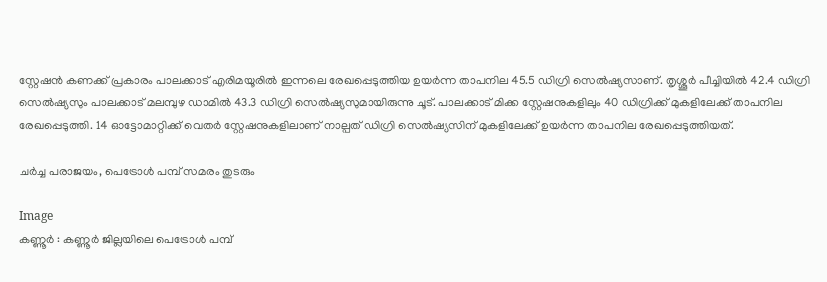സ്റ്റേഷൻ കണക്ക് പ്രകാരം പാലക്കാട് എരിമയൂരിൽ ഇന്നലെ രേഖപ്പെടുത്തിയ ഉയർന്ന താപനില 45.5 ഡിഗ്രി സെൽഷ്യസാണ്. തൃശ്ശൂർ പീച്ചിയിൽ 42.4 ഡിഗ്രി സെൽഷ്യസും പാലക്കാട് മലമ്പുഴ ഡാമിൽ 43.3 ഡിഗ്രി സെൽഷ്യസുമായിരുന്നു ചൂട്. പാലക്കാട് മിക്ക സ്റ്റേഷനുകളിലും 40 ഡിഗ്രിക്ക് മുകളിലേക്ക് താപനില രേഖപ്പെടുത്തി. 14 ഓട്ടോമാറ്റിക്ക് വെതർ സ്റ്റേഷനുകളിലാണ് നാല്പത് ഡിഗ്രി സെൽഷ്യസിന് മുകളിലേക്ക് ഉയർന്ന താപനില രേഖപ്പെടുത്തിയത്.

ചർച്ച പരാജയം, പെട്രോൾ പമ്പ് സമരം തുടരും

Image
കണ്ണൂർ : കണ്ണൂർ ജില്ലയിലെ പെട്രോൾ പമ്പ്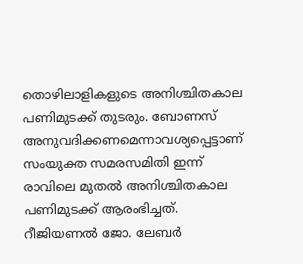തൊഴിലാളികളുടെ അനിശ്ചിതകാല പണിമുടക്ക് തുടരും. ബോണസ് അനുവദിക്കണമെന്നാവശ്യപ്പെട്ടാണ് സംയുക്ത സമരസമിതി ഇന്ന് രാവിലെ മുതൽ അനിശ്ചിതകാല പണിമുടക്ക് ആരംഭിച്ചത്. റീജിയണൽ ജോ. ലേബർ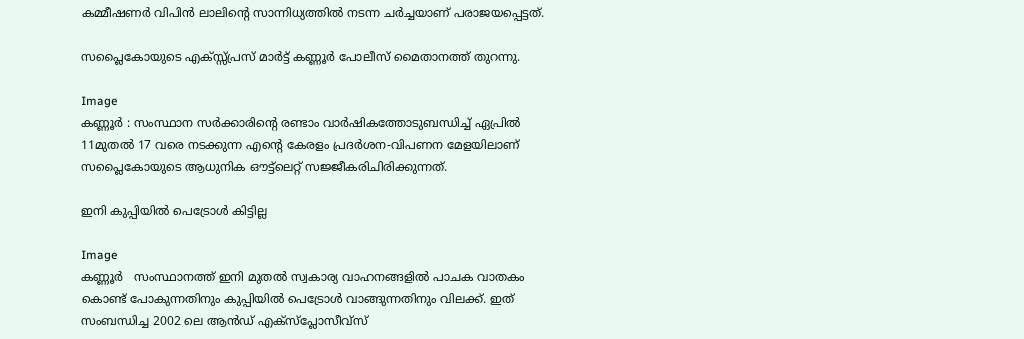കമ്മീഷണർ വിപിൻ ലാലിന്റെ സാന്നിധ്യത്തിൽ നടന്ന ചർച്ചയാണ് പരാജയപ്പെട്ടത്.

സപ്ലൈകോയുടെ എക്സ്സ്പ്രസ് മാര്‍ട്ട് കണ്ണൂർ പോലീസ് മൈതാനത്ത് തുറന്നു.

Image
കണ്ണൂർ : സംസ്ഥാന സര്‍ക്കാരിന്റെ രണ്ടാം വാര്‍ഷികത്തോടുബന്ധിച്ച് ഏപ്രിൽ 11മുതല്‍ 17 വരെ നടക്കുന്ന എന്റെ കേരളം പ്രദര്‍ശന-വിപണന മേളയിലാണ് സപ്ലൈകോയുടെ ആധുനിക ഔട്ട്ലെറ്റ് സജ്ജീകരിചിരിക്കുന്നത്.

ഇനി കുപ്പിയിൽ പെട്രോൾ കിട്ടില്ല

Image
കണ്ണൂർ   സംസ്ഥാനത്ത് ഇനി മുതൽ സ്വകാര്യ വാഹനങ്ങളിൽ പാചക വാതകം കൊണ്ട് പോകുന്നതിനും കുപ്പിയിൽ പെട്രോൾ വാങ്ങുന്നതിനും വിലക്ക്. ഇത് സംബന്ധിച്ച 2002 ലെ ആൻഡ് എക്സ്പ്ലോസീവ്സ്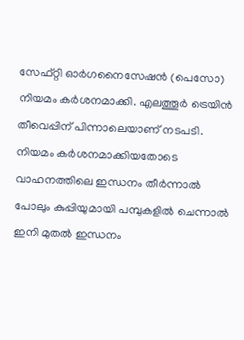സേഫ്റ്റി ഓർഗനൈസേഷൻ (പെസോ) നിയമം കർശനമാക്കി. എലത്തൂർ ട്രെയിൻ തീവെപ്പിന് പിന്നാലെയാണ് നടപടി. നിയമം കർശനമാക്കിയതോടെ വാഹനത്തിലെ ഇന്ധനം തീർന്നാൽ പോലും കുപ്പിയുമായി പമ്പുകളിൽ ചെന്നാൽ ഇനി മുതൽ ഇന്ധനം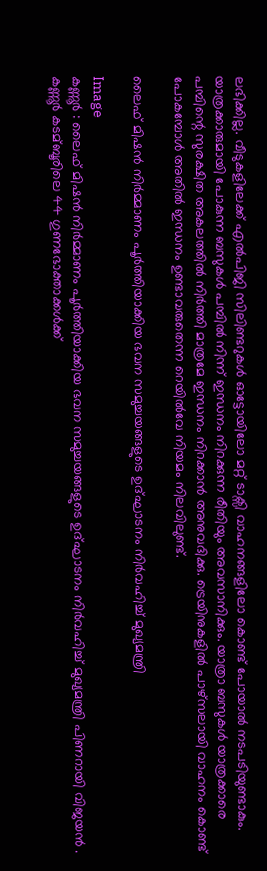ലഭിക്കില്ല. വീടുകളിലേക്ക് എൽപിജി സിലിണ്ടറുകൾ ഓട്ടോയിലോ മറ്റ് ടാക്സി വാഹനങ്ങളിലോ കൊണ്ട് പോയാൽ നടപടിയുണ്ടാകും. യാത്രക്കാരുമായി പോകുന്ന ബസുകൾ പമ്പിൽ നിന്ന് ഇന്ധനം നിറക്കുന്ന രീതിയും അവസാനിക്കും. യാത്രാ ബസുകള്‍ യാത്രക്കാരെ പമ്പിന്റെ സുരക്ഷിത അകലത്തില്‍ നിര്‍ത്തി മാത്രമേ ഇന്ധനം നിറക്കാന്‍ അനുവദിക്കു. ട്രെയിനുകളില്‍ പാഴ്‌സലായി വാഹനം കൊണ്ട് പോകമ്പോള്‍ അതില്‍ ഇന്ധനം ഉണ്ടാവരുതെന്ന റെയില്‍വേ നിയമം നിലവിലുണ്ട്.

ലൈഫ് മിഷന്‍ നിര്‍മ്മാണം പൂര്‍ത്തിയാക്കിയ ഭവന സമുച്ചയങ്ങളുടെ ഉദ്ഘാടനം നിര്‍വഹിച്ച്‌ മുഖ്യമന്ത്രി

Image
കണ്ണൂർ : ലൈഫ് മിഷന്‍ നിര്‍മ്മാണം പൂര്‍ത്തിയാക്കിയ ഭവന സമുച്ചയങ്ങളുടെ ഉദ്ഘാടനം നിര്‍വഹിച്ച്‌ മുഖ്യമന്ത്രി പിണറായി വിജയന്‍ . കണ്ണൂര്‍ കടമ്ബൂരിലെ 44 ഗുണഭോക്താക്കള്‍ക്ക്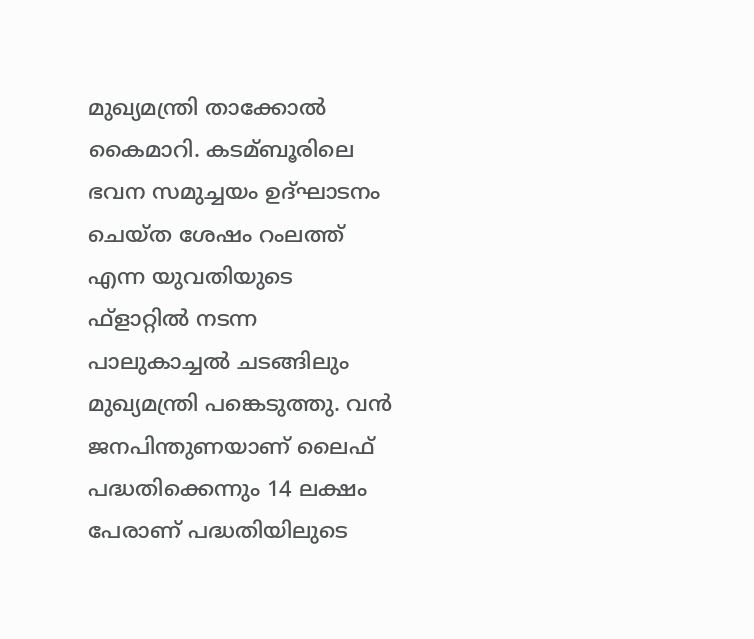മുഖ്യമന്ത്രി താക്കോല്‍ കൈമാറി. കടമ്ബൂരിലെ ഭവന സമുച്ചയം ഉദ്ഘാടനം ചെയ്ത ശേഷം റംലത്ത് എന്ന യുവതിയുടെ ഫ്‌ളാറ്റില്‍ നടന്ന പാലുകാച്ചല്‍ ചടങ്ങിലും മുഖ്യമന്ത്രി പങ്കെടുത്തു. വന്‍ ജനപിന്തുണയാണ് ലൈഫ് പദ്ധതിക്കെന്നും 14 ലക്ഷം പേരാണ് പദ്ധതിയിലുടെ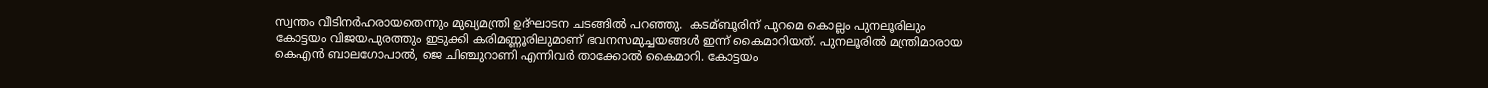സ്വന്തം വീടിനര്‍ഹരായതെന്നും മുഖ്യമന്ത്രി ഉദ്ഘാടന ചടങ്ങില്‍ പറഞ്ഞു.  കടമ്ബൂരിന് പുറമെ കൊല്ലം പുനലൂരിലും കോട്ടയം വിജയപുരത്തും ഇടുക്കി കരിമണ്ണൂരിലുമാണ് ഭവനസമുച്ചയങ്ങള്‍ ഇന്ന് കൈമാറിയത്. പുനലൂരില്‍ മന്ത്രിമാരായ കെഎന്‍ ബാലഗോപാല്‍, ജെ ചിഞ്ചുറാണി എന്നിവര്‍ താക്കോല്‍ കൈമാറി. കോട്ടയം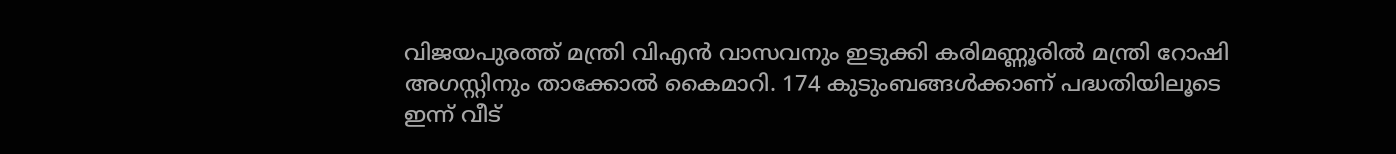വിജയപുരത്ത് മന്ത്രി വിഎന്‍ വാസവനും ഇടുക്കി കരിമണ്ണൂരില്‍ മന്ത്രി റോഷി അഗസ്റ്റിനും താക്കോല്‍ കൈമാറി. 174 കുടുംബങ്ങള്‍ക്കാണ് പദ്ധതിയിലൂടെ ഇന്ന് വീട്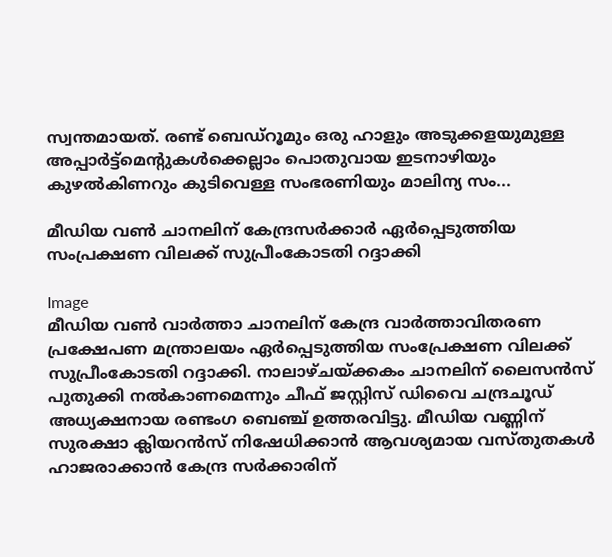സ്വന്തമായത്. രണ്ട് ബെഡ്റൂമും ഒരു ഹാളും അടുക്കളയുമുള്ള അപ്പാര്‍ട്ട്മെന്റുകള്‍ക്കെല്ലാം പൊതുവായ ഇടനാഴിയും കുഴല്‍കിണറും കുടിവെള്ള സംഭരണിയും മാലിന്യ സം...

മീഡിയ വൺ ചാനലിന് കേന്ദ്രസർക്കാർ ഏർപ്പെടുത്തിയ സംപ്രക്ഷണ വിലക്ക് സുപ്രീംകോടതി റദ്ദാക്കി

Image
മീഡിയ വണ്‍ വാര്‍ത്താ ചാനലിന് കേന്ദ്ര വാര്‍ത്താവിതരണ പ്രക്ഷേപണ മന്ത്രാലയം ഏര്‍പ്പെടുത്തിയ സംപ്രേക്ഷണ വിലക്ക് സുപ്രീംകോടതി റദ്ദാക്കി. നാലാഴ്ചയ്ക്കകം ചാനലിന് ലൈസന്‍സ് പുതുക്കി നല്‍കാണമെന്നും ചീഫ് ജസ്റ്റിസ് ഡിവൈ ചന്ദ്രചൂഡ് അധ്യക്ഷനായ രണ്ടംഗ ബെഞ്ച് ഉത്തരവിട്ടു. മീഡിയ വണ്ണിന് സുരക്ഷാ ക്ലിയറന്‍സ് നിഷേധിക്കാന്‍ ആവശ്യമായ വസ്തുതകള്‍ ഹാജരാക്കാന്‍ കേന്ദ്ര സര്‍ക്കാരിന്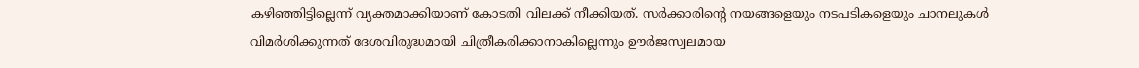കഴിഞ്ഞിട്ടില്ലെന്ന് വ്യക്തമാക്കിയാണ് കോടതി വിലക്ക് നീക്കിയത്‌. സര്‍ക്കാരിന്റെ നയങ്ങളെയും നടപടികളെയും ചാനലുകള്‍ വിമര്‍ശിക്കുന്നത്‌ ദേശവിരുദ്ധമായി ചിത്രീകരിക്കാനാകില്ലെന്നും ഊര്‍ജസ്വലമായ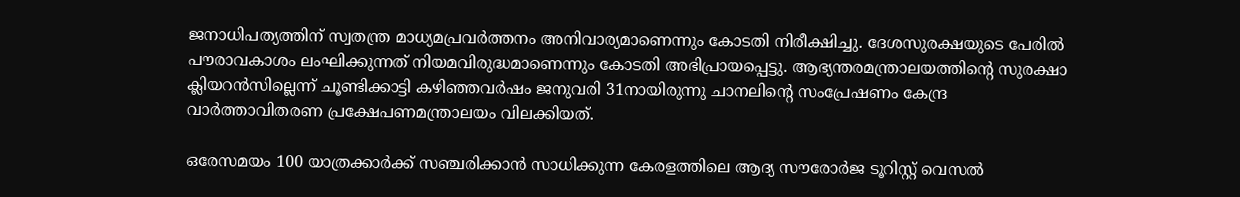ജനാധിപത്യത്തിന് സ്വതന്ത്ര മാധ്യമപ്രവര്‍ത്തനം അനിവാര്യമാണെന്നും കോടതി നിരീക്ഷിച്ചു. ദേശസുരക്ഷയുടെ പേരില്‍ പൗരാവകാശം ലംഘിക്കുന്നത് നിയമവിരുദ്ധമാണെന്നും കോടതി അഭിപ്രായപ്പെട്ടു. ആഭ്യന്തരമന്ത്രാലയത്തിന്റെ സുരക്ഷാ ക്ലിയറന്‍സില്ലെന്ന് ചൂണ്ടിക്കാട്ടി കഴിഞ്ഞവര്‍ഷം ജനുവരി 31നായിരുന്നു ചാനലിന്റെ സംപ്രേഷണം കേന്ദ്ര വാര്‍ത്താവിതരണ പ്രക്ഷേപണമന്ത്രാലയം വിലക്കിയത്.

ഒരേസമയം 100 യാത്രക്കാർക്ക് സഞ്ചരിക്കാൻ സാധിക്കുന്ന കേരളത്തിലെ ആദ്യ സൗരോർജ ടൂറിസ്റ്റ് വെസൽ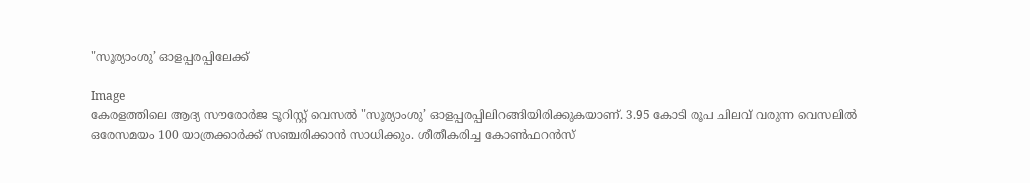"സൂര്യാംശു’ ഓളപ്പരപ്പിലേക്ക്

Image
കേരളത്തിലെ ആദ്യ സൗരോർജ ടൂറിസ്റ്റ് വെസൽ "സൂര്യാംശു’ ഓളപ്പരപ്പിലിറങ്ങിയിരിക്കുകയാണ്. 3.95 കോടി രൂപ ചിലവ് വരുന്ന വെസലിൽ ഒരേസമയം 100 യാത്രക്കാർക്ക് സഞ്ചരിക്കാൻ സാധിക്കും. ശീതീകരിച്ച കോൺഫറൻസ്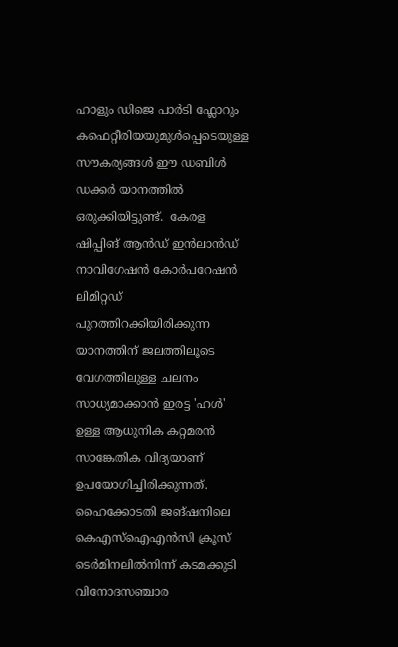ഹാളും ഡിജെ പാർടി ഫ്ലോറും കഫെറ്റീരിയയുമുൾപ്പെടെയുള്ള സൗകര്യങ്ങൾ ഈ ഡബിൾ ഡക്കർ യാനത്തിൽ ഒരുക്കിയിട്ടുണ്ട്.  കേരള ഷിപ്പിങ്‌ ആൻഡ്‌ ഇൻലാൻഡ്‌ നാവിഗേഷൻ കോർപറേഷൻ ലിമിറ്റഡ് പുറത്തിറക്കിയിരിക്കുന്ന യാനത്തിന് ജലത്തിലൂടെ വേഗത്തിലുള്ള ചലനം സാധ്യമാക്കാന്‍ ഇരട്ട 'ഹള്‍' ഉള്ള ആധുനിക കറ്റമരന്‍ സാങ്കേതിക വിദ്യയാണ് ഉപയോഗിച്ചിരിക്കുന്നത്. ഹൈക്കോടതി ജങ്ഷനിലെ കെഎസ്ഐഎന്‍സി ക്രൂസ് ടെര്‍മിനലില്‍നിന്ന് കടമക്കുടി വിനോദസഞ്ചാര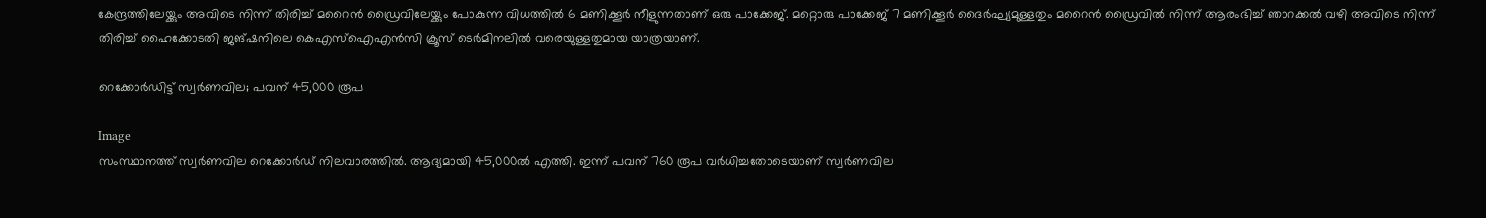കേന്ദ്രത്തിലേയ്ക്കും അവിടെ നിന്ന് തിരിച്ച് മറൈന്‍ ഡ്രൈവിലേയ്ക്കും പോകുന്ന വിധത്തിൽ 6 മണിക്കൂർ നീളുന്നതാണ് ഒരു പാക്കേജ്. മറ്റൊരു പാക്കേജ് 7 മണിക്കൂർ ദൈർഘ്യമുള്ളതും മറൈന്‍ ഡ്രൈവില്‍ നിന്ന് ആരംഭിച്ച് ഞാറക്കല്‍ വഴി അവിടെ നിന്ന് തിരിച്ച് ഹൈക്കോടതി ജങ്ഷനിലെ കെഎസ്ഐഎന്‍സി ക്രൂസ് ടെര്‍മിനലില്‍ വരെയുള്ളതുമായ യാത്രയാണ്.

റെക്കോര്‍ഡിട്ട് സ്വര്‍ണവില; പവന് 45,000 രൂപ

Image
സംസ്ഥാനത്ത് സ്വര്‍ണവില റെക്കോര്‍ഡ് നിലവാരത്തില്‍. ആദ്യമായി 45,000ല്‍ എത്തി. ഇന്ന് പവന് 760 രൂപ വര്‍ധിച്ചതോടെയാണ് സ്വര്‍ണവില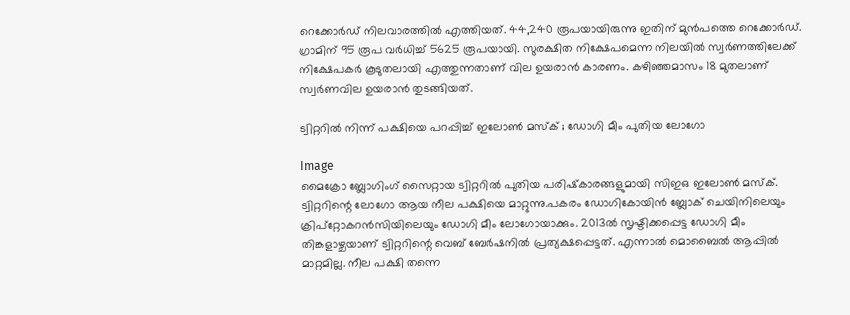റെക്കോര്‍ഡ് നിലവാരത്തില്‍ എത്തിയത്. 44,240 രൂപയായിരുന്നു ഇതിന് മുന്‍പത്തെ റെക്കോര്‍ഡ്. ഗ്രാമിന് 95 രൂപ വര്‍ധിച്ച് 5625 രൂപയായി. സുരക്ഷിത നിക്ഷേപമെന്ന നിലയില്‍ സ്വര്‍ണത്തിലേക്ക് നിക്ഷേപകര്‍ കൂടുതലായി എത്തുന്നതാണ് വില ഉയരാന്‍ കാരണം. കഴിഞ്ഞമാസം 18 മുതലാണ് സ്വര്‍ണവില ഉയരാന്‍ തുടങ്ങിയത്.

ട്വിറ്ററില്‍ നിന്ന് പക്ഷിയെ പറപ്പിച്ച്‌ ഇലോണ്‍ മസ്‌ക് ; ഡോഗി മീം പുതിയ ലോഗോ

Image
മൈക്രോ ബ്ലോഗിംഗ് സൈറ്റായ ട്വിറ്ററില്‍ പുതിയ പരിഷ്‌കാരങ്ങളുമായി സിഇഒ ഇലോണ്‍ മസ്‌ക്. ട്വിറ്ററിന്റെ ലോഗോ ആയ നീല പക്ഷിയെ മാറ്റുന്നു.പകരം ഡോഗികോയിന്‍ ബ്ലോക് ചെയിനിലെയും ക്രിപ്‌റ്റോകറന്‍സിയിലെയും ഡോഗി മീം ലോഗോയാക്കും. 2013ല്‍ സൃഷ്ടിക്കപ്പെട്ട ഡോഗി മീം തിങ്കളാഴ്ചയാണ് ട്വിറ്ററിന്റെ വെബ് ബേര്‍ഷനില്‍ പ്രത്യക്ഷപ്പെട്ടത്. എന്നാല്‍ മൊബൈല്‍ ആപ്പില്‍ മാറ്റമില്ല. നീല പക്ഷി തന്നെ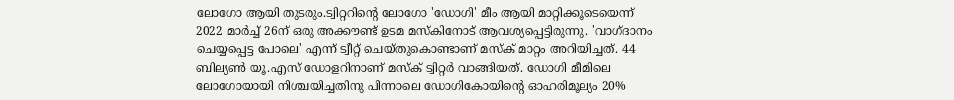ലോഗോ ആയി തുടരും.ട്വിറ്ററിന്റെ ലോഗോ 'ഡോഗി' മീം ആയി മാറ്റിക്കൂടെയെന്ന് 2022 മാര്‍ച്ച്‌ 26ന് ഒരു അക്കൗണ്ട് ഉടമ മസ്‌കിനോട് ആവശ്യപ്പെട്ടിരുന്നു. 'വാഗ്ദാനം ചെയ്യപ്പെട്ട പോലെ' എന്ന് ട്വീറ്റ് ചെയ്തുകൊണ്ടാണ് മസ്‌ക് മാറ്റം അറിയിച്ചത്. 44 ബില്യണ്‍ യൂ.എസ് ഡോളറിനാണ് മസ്‌ക് ട്വിറ്റര്‍ വാങ്ങിയത്. ഡോഗി മീമിലെ ലോഗോയായി നിശ്ചയിച്ചതിനു പിന്നാലെ ഡോഗികോയിന്റെ ഓഹരിമൂല്യം 20%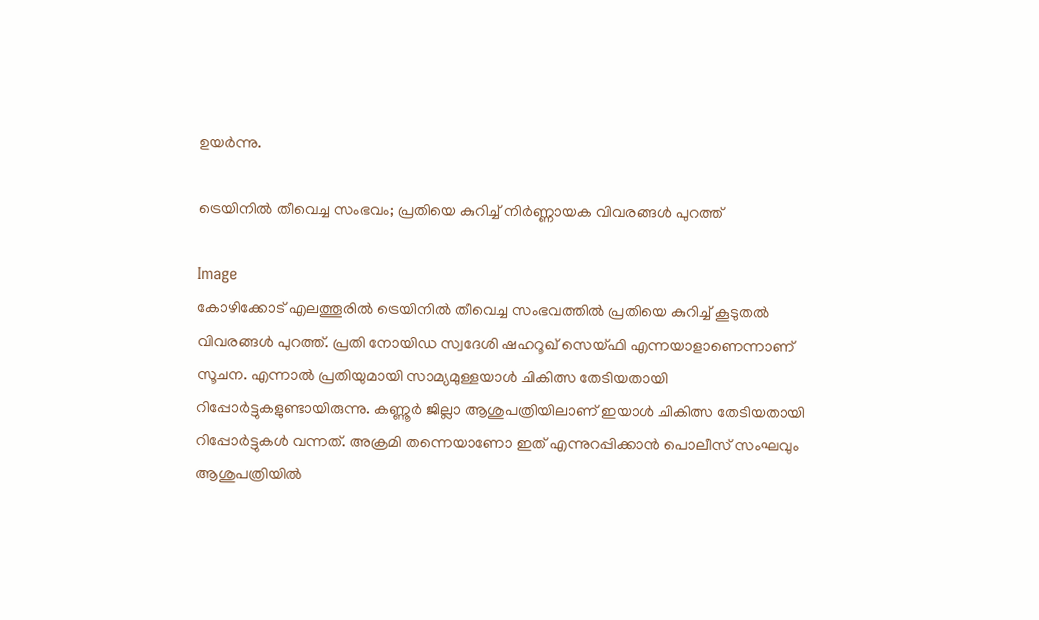ഉയര്‍ന്നു.

ട്രെയിനില്‍ തീവെച്ച സംഭവം; പ്രതിയെ കുറിച്ച് നിര്‍ണ്ണായക വിവരങ്ങള്‍ പുറത്ത്

Image
കോഴിക്കോട് എലത്തൂരില്‍ ട്രെയിനില്‍ തീവെച്ച സംഭവത്തില്‍ പ്രതിയെ കുറിച്ച് കൂടുതല്‍ വിവരങ്ങള്‍ പുറത്ത്. പ്രതി നോയിഡ സ്വദേശി ഷഹറൂഖ് സെയ്ഫി എന്നയാളാണെന്നാണ് സൂചന. എന്നാല്‍ പ്രതിയുമായി സാമ്യമുള്ളയാള്‍ ചികിത്സ തേടിയതായി റിപ്പോര്‍ട്ടുകളുണ്ടായിരുന്നു. കണ്ണൂര്‍ ജില്ലാ ആശുപത്രിയിലാണ് ഇയാള്‍ ചികിത്സ തേടിയതായി റിപ്പോര്‍ട്ടുകള്‍ വന്നത്. അക്രമി തന്നെയാണോ ഇത് എന്നുറപ്പിക്കാന്‍ പൊലീസ് സംഘവും ആശുപത്രിയില്‍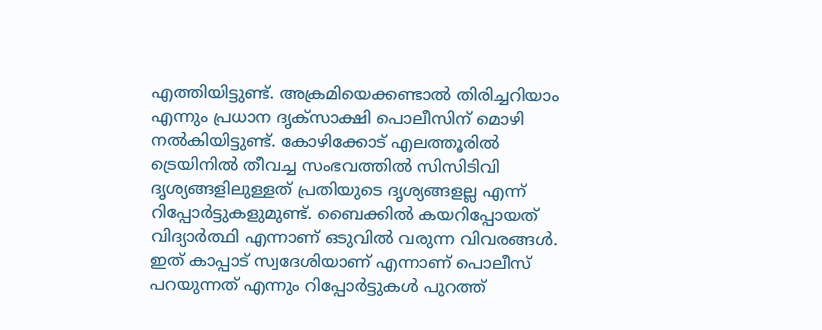എത്തിയിട്ടുണ്ട്. അക്രമിയെക്കണ്ടാല്‍ തിരിച്ചറിയാം എന്നും പ്രധാന ദൃക്‌സാക്ഷി പൊലീസിന് മൊഴി നല്‍കിയിട്ടുണ്ട്. കോഴിക്കോട് എലത്തൂരില്‍ ട്രെയിനില്‍ തീവച്ച സംഭവത്തില്‍ സിസിടിവി ദൃശ്യങ്ങളിലുള്ളത് പ്രതിയുടെ ദൃശ്യങ്ങളല്ല എന്ന് റിപ്പോര്‍ട്ടുകളുമുണ്ട്. ബൈക്കില്‍ കയറിപ്പോയത് വിദ്യാര്‍ത്ഥി എന്നാണ് ഒടുവില്‍ വരുന്ന വിവരങ്ങള്‍. ഇത് കാപ്പാട് സ്വദേശിയാണ് എന്നാണ് പൊലീസ് പറയുന്നത് എന്നും റിപ്പോര്‍ട്ടുകള്‍ പുറത്ത്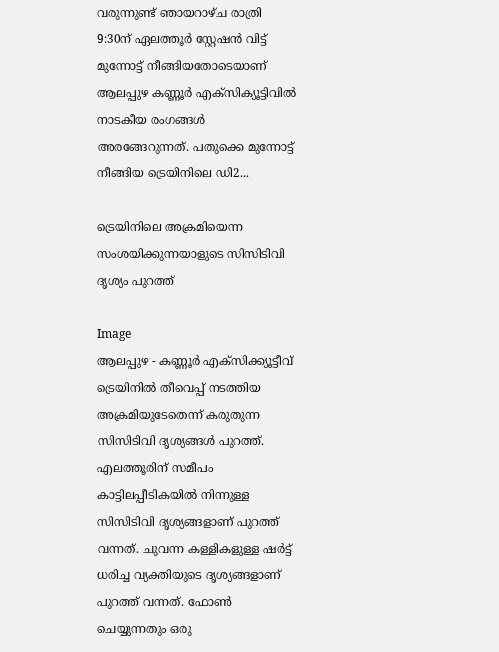വരുന്നുണ്ട് ഞായറാഴ്ച രാത്രി 9:30ന് ഏലത്തൂര്‍ സ്റ്റേഷന്‍ വിട്ട് മുന്നോട്ട് നീങ്ങിയതോടെയാണ് ആലപ്പുഴ കണ്ണൂര്‍ എക്‌സിക്യൂട്ടിവില്‍ നാടകീയ രംഗങ്ങള്‍ അരങ്ങേറുന്നത്. പതുക്കെ മുന്നോട്ട് നീങ്ങിയ ട്രെയിനിലെ ഡി2...

ട്രെയിനിലെ അക്രമിയെന്ന സംശയിക്കുന്നയാളുടെ സിസിടിവി ദൃശ്യം പുറത്ത്

Image
ആലപ്പുഴ - കണ്ണൂർ എക്സിക്ക്യൂട്ടീവ് ട്രെയിനിൽ തീവെപ്പ് നടത്തിയ അക്രമിയുടേതെന്ന് കരുതുന്ന സിസിടിവി ദൃശ്യങ്ങൾ പുറത്ത്. എലത്തൂരിന് സമീപം കാട്ടിലപ്പീടികയിൽ നിന്നുള്ള സിസിടിവി ദൃശ്യങ്ങളാണ് പുറത്ത് വന്നത്. ചുവന്ന കള്ളികളുള്ള ഷർട്ട് ധരിച്ച വ്യക്തിയുടെ ദൃശ്യങ്ങളാണ് പുറത്ത് വന്നത്. ഫോൺ ചെയ്യുന്നതും ഒരു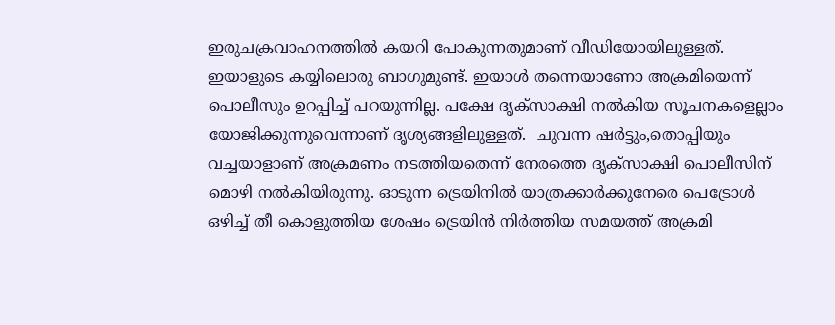ഇരുചക്രവാഹനത്തിൽ കയറി പോകുന്നതുമാണ് വീഡിയോയിലുള്ളത്. ഇയാളുടെ കയ്യിലൊരു ബാഗുമുണ്ട്. ഇയാൾ തന്നെയാണോ അക്രമിയെന്ന് പൊലീസും ഉറപ്പിച്ച് പറയുന്നില്ല. പക്ഷേ ദൃക്സാക്ഷി നൽകിയ സൂചനകളെല്ലാം യോജിക്കുന്നുവെന്നാണ് ദൃശ്യങ്ങളിലുള്ളത്.  ചുവന്ന ഷർട്ടും,തൊപ്പിയും വച്ചയാളാണ് അക്രമണം നടത്തിയതെന്ന് നേരത്തെ ദൃക്സാക്ഷി പൊലീസിന് മൊഴി നൽകിയിരുന്നു. ഓടുന്ന ട്രെയിനില്‍ യാത്രക്കാര്‍ക്കുനേരെ പെട്രോള്‍ ഒഴിച്ച് തീ കൊളുത്തിയ ശേഷം ട്രെയിൻ നിർത്തിയ സമയത്ത് അക്രമി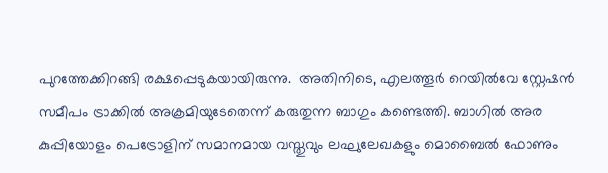പുറത്തേക്കിറങ്ങി രക്ഷപ്പെടുകയായിരുന്നു.  അതിനിടെ, എലത്തൂർ റെയിൽവേ സ്റ്റേഷൻ സമീപം ട്രാക്കിൽ അക്രമിയുടേതെന്ന് കരുതുന്ന ബാഗും കണ്ടെത്തി. ബാഗിൽ അര കുപ്പിയോളം പെട്രോളിന് സമാനമായ വസ്തുവും ലഘുലേഖകളും മൊബൈൽ ഫോണും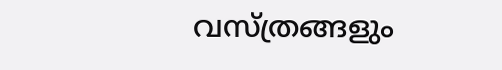വസ്ത്രങ്ങളും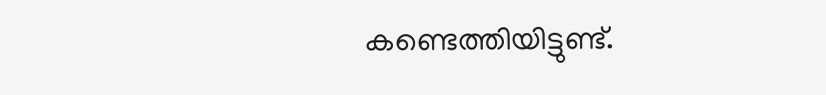കണ്ടെത്തിയിട്ടുണ്ട്.